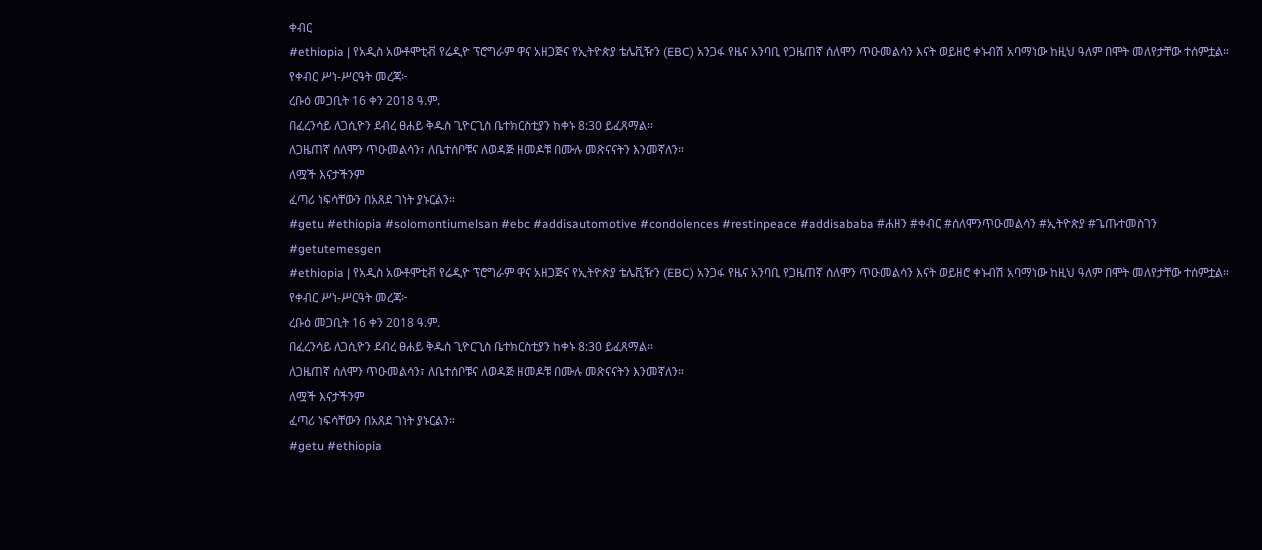ቀብር
#ethiopia | የአዲስ አውቶሞቲቭ የሬዲዮ ፕሮግራም ዋና አዘጋጅና የኢትዮጵያ ቴሌቪዥን (EBC) አንጋፋ የዜና አንባቢ የጋዜጠኛ ሰለሞን ጥዑመልሳን እናት ወይዘሮ ቀኑብሽ አባማነው ከዚህ ዓለም በሞት መለየታቸው ተሰምቷል።
የቀብር ሥነ-ሥርዓት መረጃ፦
ረቡዕ መጋቢት 16 ቀን 2018 ዓ.ም.
በፈረንሳይ ለጋሲዮን ደብረ ፀሐይ ቅዱስ ጊዮርጊስ ቤተክርስቲያን ከቀኑ 8:30 ይፈጸማል።
ለጋዜጠኛ ሰለሞን ጥዑመልሳን፣ ለቤተሰቦቹና ለወዳጅ ዘመዶቹ በሙሉ መጽናናትን እንመኛለን።
ለሟች እናታችንም
ፈጣሪ ነፍሳቸውን በአጸደ ገነት ያኑርልን።
#getu #ethiopia #solomontiumelsan #ebc #addisautomotive #condolences #restinpeace #addisababa #ሐዘን #ቀብር #ሰለሞንጥዑመልሳን #ኢትዮጵያ #ጌጡተመስገን #getutemesgen
#ethiopia | የአዲስ አውቶሞቲቭ የሬዲዮ ፕሮግራም ዋና አዘጋጅና የኢትዮጵያ ቴሌቪዥን (EBC) አንጋፋ የዜና አንባቢ የጋዜጠኛ ሰለሞን ጥዑመልሳን እናት ወይዘሮ ቀኑብሽ አባማነው ከዚህ ዓለም በሞት መለየታቸው ተሰምቷል።
የቀብር ሥነ-ሥርዓት መረጃ፦
ረቡዕ መጋቢት 16 ቀን 2018 ዓ.ም.
በፈረንሳይ ለጋሲዮን ደብረ ፀሐይ ቅዱስ ጊዮርጊስ ቤተክርስቲያን ከቀኑ 8:30 ይፈጸማል።
ለጋዜጠኛ ሰለሞን ጥዑመልሳን፣ ለቤተሰቦቹና ለወዳጅ ዘመዶቹ በሙሉ መጽናናትን እንመኛለን።
ለሟች እናታችንም
ፈጣሪ ነፍሳቸውን በአጸደ ገነት ያኑርልን።
#getu #ethiopia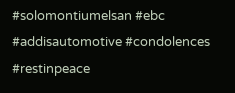#solomontiumelsan #ebc #addisautomotive #condolences #restinpeace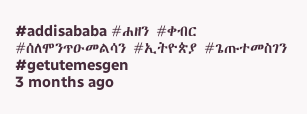#addisababa #ሐዘን #ቀብር #ሰለሞንጥዑመልሳን #ኢትዮጵያ #ጌጡተመስገን #getutemesgen
3 months ago